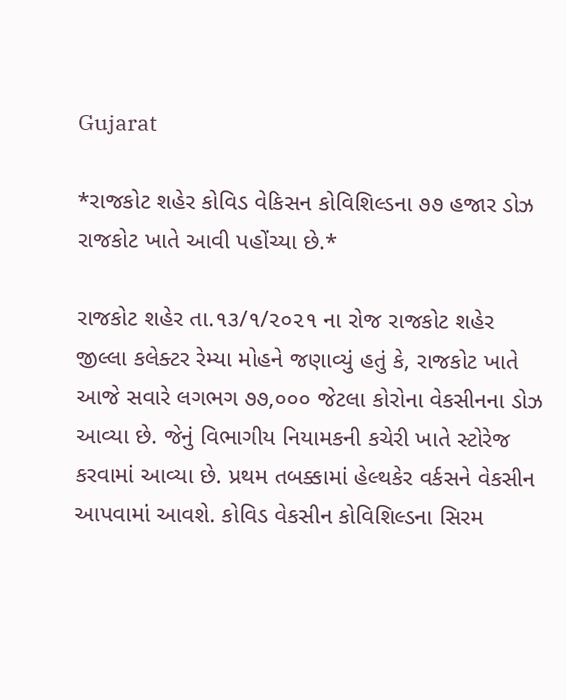Gujarat

*રાજકોટ શહેર કોવિડ વેકિસન કોવિશિલ્ડના ૭૭ હજાર ડોઝ રાજકોટ ખાતે આવી પહોંચ્યા છે.*

રાજકોટ શહેર તા.૧૩/૧/૨૦૨૧ ના રોજ રાજકોટ શહેર જીલ્લા કલેક્ટર રેમ્યા મોહને જણાવ્યું હતું કે, રાજકોટ ખાતે આજે સવારે લગભગ ૭૭,૦૦૦ જેટલા કોરોના વેકસીનના ડોઝ આવ્યા છે. જેનું વિભાગીય નિયામકની કચેરી ખાતે સ્ટોરેજ કરવામાં આવ્યા છે. પ્રથમ તબક્કામાં હેલ્થકેર વર્કસને વેકસીન આપવામાં આવશે. કોવિડ વેકસીન કોવિશિલ્ડના સિરમ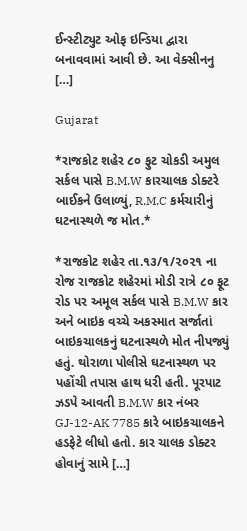ઈન્સ્ટીટ્યુટ ઓફ ઇન્ડિયા દ્વારા બનાવવામાં આવી છે. આ વેક્સીનનુ […]

Gujarat

*રાજકોટ શહેર ૮૦ ફુટ ચોકડી અમુલ સર્કલ પાસે B.M.W કારચાલક ડોક્ટરે બાઈકને ઉલાળ્યું, R.M.C કર્મચારીનું ઘટનાસ્થળે જ મોત.*

*રાજકોટ શહેર તા.૧૩/૧/૨૦૨૧ ના રોજ રાજકોટ શહેરમાં મોડી રાત્રે ૮૦ ફૂટ રોડ પર અમૂલ સર્કલ પાસે B.M.W કાર અને બાઇક વચ્ચે અકસ્માત સર્જાતાં બાઇકચાલકનું ઘટનાસ્થળે મોત નીપજ્યું હતું. થોરાળા પોલીસે ઘટનાસ્થળ પર પહોંચી તપાસ હાથ ધરી હતી. પૂરપાટ ઝડપે આવતી B.M.W કાર નંબર GJ-12-AK 7785 કારે બાઇકચાલકને હડફેટે લીધો હતો. કાર ચાલક ડોક્ટર હોવાનું સામે […]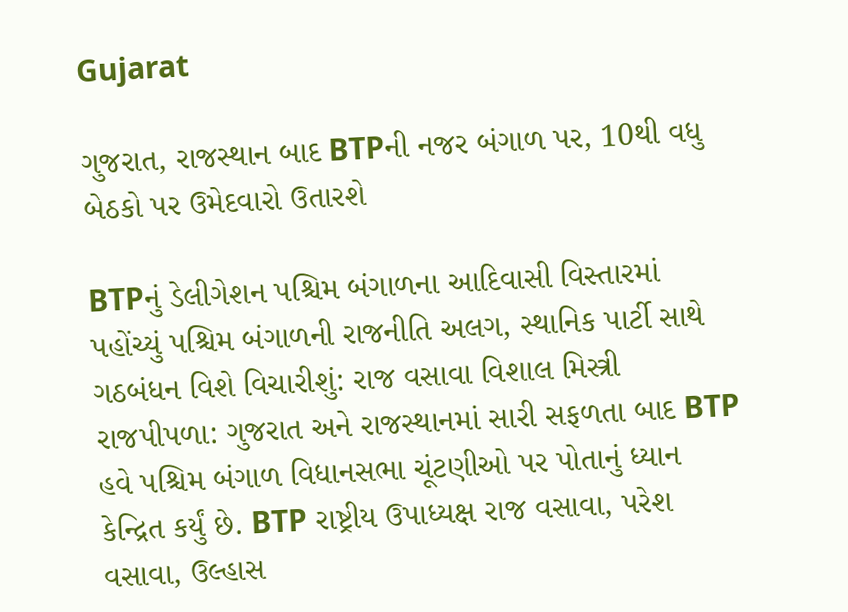Gujarat

ગુજરાત, રાજસ્થાન બાદ BTPની નજર બંગાળ પર, 10થી વધુ બેઠકો પર ઉમેદવારો ઉતારશે

BTPનું ડેલીગેશન પશ્ચિમ બંગાળના આદિવાસી વિસ્તારમાં પહોંચ્યું પશ્ચિમ બંગાળની રાજનીતિ અલગ, સ્થાનિક પાર્ટી સાથે ગઠબંધન વિશે વિચારીશું: રાજ વસાવા વિશાલ મિસ્ત્રી રાજપીપળા: ગુજરાત અને રાજસ્થાનમાં સારી સફળતા બાદ BTP હવે પશ્ચિમ બંગાળ વિધાનસભા ચૂંટણીઓ પર પોતાનું ધ્યાન કેન્દ્રિત કર્યું છે. BTP રાષ્ટ્રીય ઉપાધ્યક્ષ રાજ વસાવા, પરેશ વસાવા, ઉલ્હાસ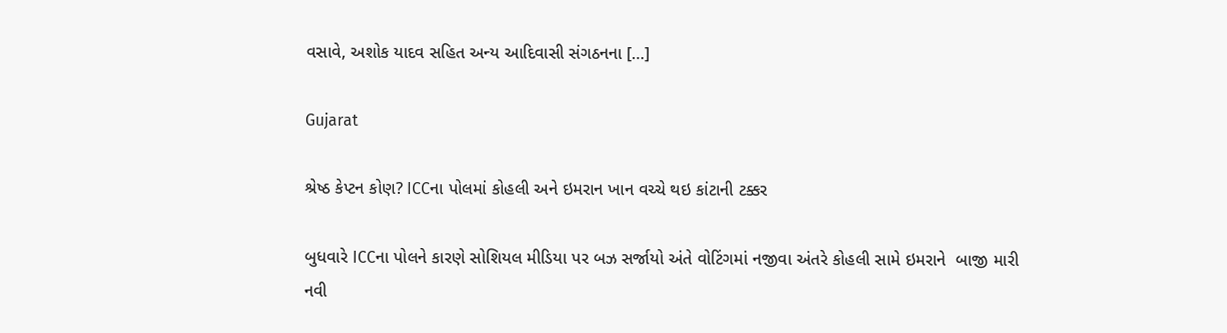વસાવે, અશોક યાદવ સહિત અન્ય આદિવાસી સંગઠનના […]

Gujarat

શ્રેષ્ઠ કેપ્ટન કોણ? ICCના પોલમાં કોહલી અને ઇમરાન ખાન વચ્ચે થઇ કાંટાની ટક્કર

બુધવારે ICCના પોલને કારણે સોશિયલ મીડિયા પર બઝ સર્જાયો અંતે વોટિંગમાં નજીવા અંતરે કોહલી સામે ઇમરાને  બાજી મારી નવી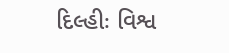દિલ્હીઃ વિશ્વ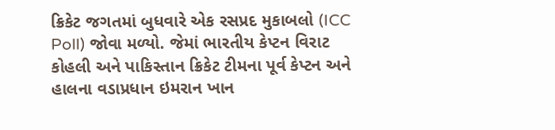ક્રિકેટ જગતમાં બુધવારે એક રસપ્રદ મુકાબલો (ICC Poll) જોવા મળ્યો. જેમાં ભારતીય કેપ્ટન વિરાટ કોહલી અને પાકિસ્તાન ક્રિકેટ ટીમના પૂર્વ કેપ્ટન અને હાલના વડાપ્રધાન ઇમરાન ખાન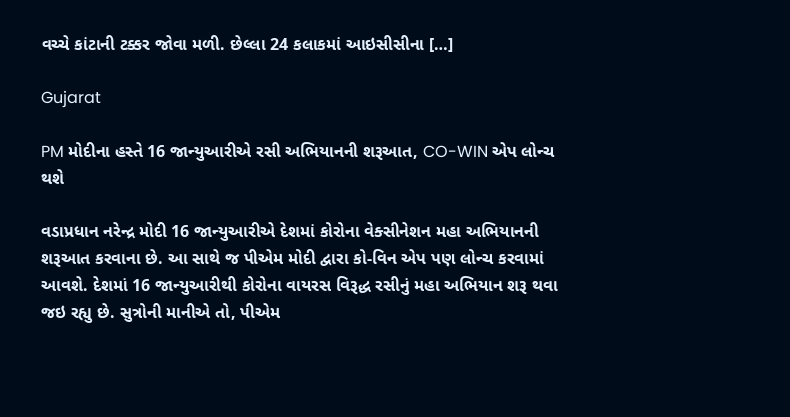વચ્ચે કાંટાની ટક્કર જોવા મળી. છેલ્લા 24 કલાકમાં આઇસીસીના […]

Gujarat

PM મોદીના હસ્તે 16 જાન્યુઆરીએ રસી અભિયાનની શરૂઆત, CO-WIN એપ લોન્ચ થશે

વડાપ્રધાન નરેન્દ્ર મોદી 16 જાન્યુઆરીએ દેશમાં કોરોના વેક્સીનેશન મહા અભિયાનની શરૂઆત કરવાના છે. આ સાથે જ પીએમ મોદી દ્વારા કો-વિન એપ પણ લોન્ચ કરવામાં આવશે. દેશમાં 16 જાન્યુઆરીથી કોરોના વાયરસ વિરૂદ્ધ રસીનું મહા અભિયાન શરૂ થવા જઇ રહ્યુ છે. સુત્રોની માનીએ તો, પીએમ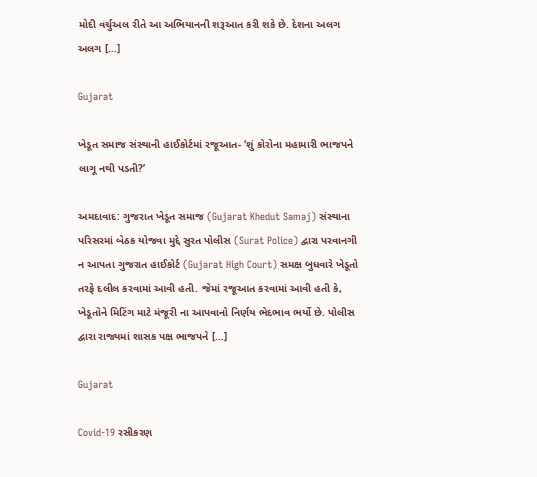મોદી વર્ચુઅલ રીતે આ અભિયાનની શરૂઆત કરી શકે છે. દેશના અલગ અલગ […]

Gujarat

ખેડૂત સમાજ સંસ્થાની હાઈકોર્ટમાં રજૂઆત- ‘શું કોરોના મહામારી ભાજપને લાગૂ નથી પડતી?’

અમદાવાદ: ગુજરાત ખેડૂત સમાજ (Gujarat Khedut Samaj) સંસ્થાના પરિસરમાં બેઠક યોજવા મુદ્દે સુરત પોલીસ (Surat Police) દ્વારા પરવાનગી ન આપતા ગુજરાત હાઈકોર્ટ (Gujarat High Court) સમક્ષ બુધવારે ખેડૂતો તરફે દલીલ કરવામાં આવી હતી. જેમાં રજૂઆત કરવામાં આવી હતી કે, ખેડૂતોને મિટિંગ માટે મંજૂરી ના આપવાનો નિર્ણય ભેદભાવ ભર્યો છે. પોલીસ દ્વારા રાજ્યમાં શાસક પક્ષ ભાજપને […]

Gujarat

Covid-19 રસીકરણ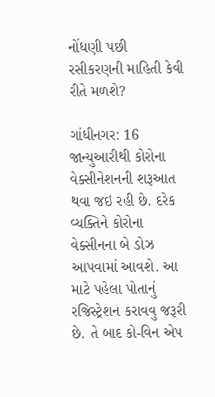નોંધણી પછી રસીકરણની માહિતી કેવી રીતે મળશે?

ગાંધીનગર: 16 જાન્યુઆરીથી કોરોના વેક્સીનેશનની શરૂઆત થવા જઇ રહી છે. દરેક વ્યક્તિને કોરોના વેક્સીનના બે ડોઝ આપવામાં આવશે. આ માટે પહેલા પોતાનું રજિસ્ટ્રેશન કરાવવુ જરૂરી છે. તે બાદ કો-વિન એપ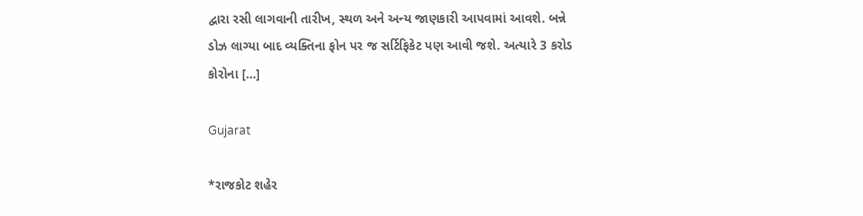દ્વારા રસી લાગવાની તારીખ, સ્થળ અને અન્ય જાણકારી આપવામાં આવશે. બન્ને ડોઝ લાગ્યા બાદ વ્યક્તિના ફોન પર જ સર્ટિફિકેટ પણ આવી જશે. અત્યારે 3 કરોડ કોરોના […]

Gujarat

*રાજકોટ શહેર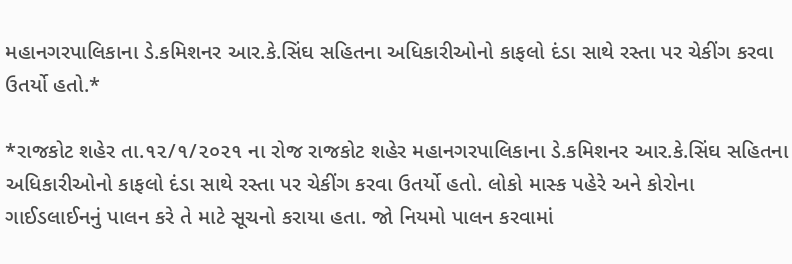મહાનગરપાલિકાના ડે.કમિશનર આર.કે.સિંઘ સહિતના અધિકારીઓનો કાફલો દંડા સાથે રસ્તા પર ચેકીંગ કરવા ઉતર્યો હતો.*

*રાજકોટ શહેર તા.૧૨/૧/૨૦૨૧ ના રોજ રાજકોટ શહેર મહાનગરપાલિકાના ડે.કમિશનર આર.કે.સિંઘ સહિતના અધિકારીઓનો કાફલો દંડા સાથે રસ્તા પર ચેકીંગ કરવા ઉતર્યો હતો. લોકો માસ્ક પહેરે અને કોરોના ગાઈડલાઈનનું પાલન કરે તે માટે સૂચનો કરાયા હતા. જો નિયમો પાલન કરવામાં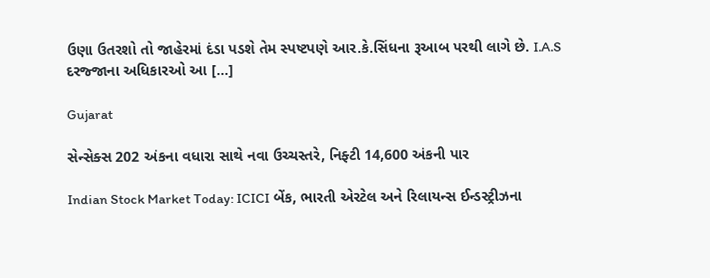ઉણા ઉતરશો તો જાહેરમાં દંડા પડશે તેમ સ્પષ્ટપણે આર.કે.સિંધના રૂઆબ પરથી લાગે છે. I.A.S દરજ્જાના અધિકારઓ આ […]

Gujarat

સેન્સેક્સ 202 અંકના વધારા સાથે નવા ઉચ્ચસ્તરે, નિફ્ટી 14,600 અંકની પાર

Indian Stock Market Today: ICICI બેંક, ભારતી એરટેલ અને રિલાયન્સ ઈન્ડસ્ટ્રીઝના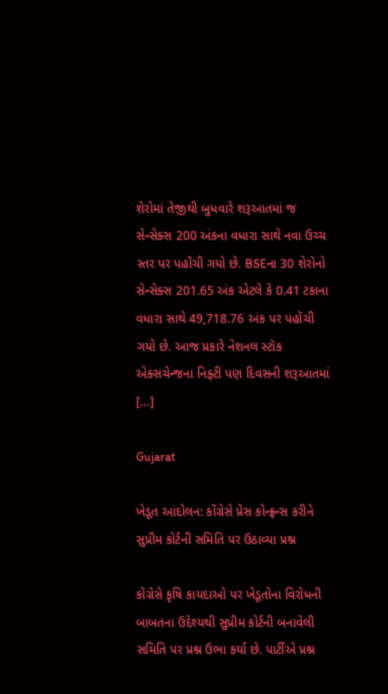શેરોમાં તેજીથી બુધવારે શરૂઆતમાં જ સેન્સેક્સ 200 અંકના વધારા સાથે નવા ઉચ્ચ સ્તર પર પહોંચી ગયો છે. BSEના 30 શેરોનો સેન્સેક્સ 201.65 અંક એટલે કે 0.41 ટકાના વધારા સાથે 49,718.76 અંક પર પહોંચી ગયો છે. આજ પ્રકારે નેશનલ સ્ટૉક એક્સચેન્જના નિફ્ટી પણ દિવસની શરૂઆતમાં […]

Gujarat

ખેડૂત આંદોલન: કોંગ્રેસે પ્રેસ કોન્ફ્રન્સ કરીને સુપ્રીમ કોર્ટની સમિતિ પર ઉઠાવ્યા પ્રશ્ન

કોંગ્રેસે કૃષિ કાયદાઓ પર ખેડૂતોના વિરોધની બાબતના ઉદેશ્યથી સુપ્રીમ કોર્ટની બનાવેલી સમિતિ પર પ્રશ્ન ઉભા કર્યા છે. પાર્ટીએ પ્રશ્ન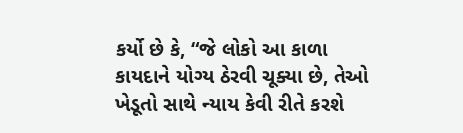કર્યો છે કે, “જે લોકો આ કાળા કાયદાને યોગ્ય ઠેરવી ચૂક્યા છે, તેઓ ખેડૂતો સાથે ન્યાય કેવી રીતે કરશે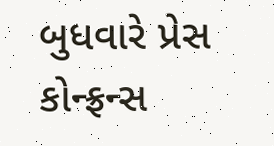બુધવારે પ્રેસ કોન્ફ્રન્સ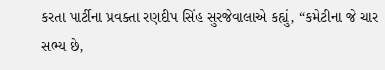કરતા પાર્ટીના પ્રવક્તા રણદીપ સિંહ સુરજેવાલાએ કહ્યું, “કમેટીના જે ચાર સભ્ય છે,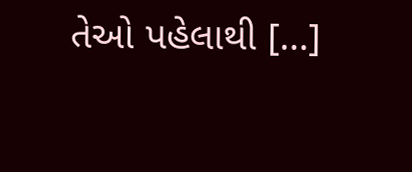તેઓ પહેલાથી […]